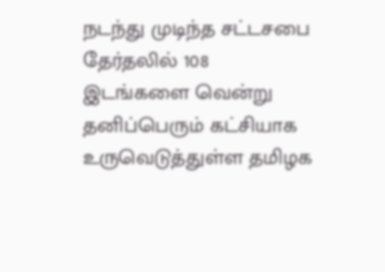நடந்து முடிந்த சட்டசபை தேர்தலில் 108 இடங்களை வென்று தனிப்பெரும் கட்சியாக உருவெடுத்துள்ள தமிழக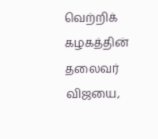வெற்றிக் கழகத்தின் தலைவர் விஜயை,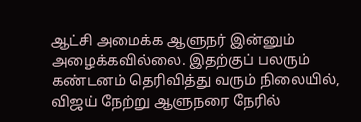ஆட்சி அமைக்க ஆளுநர் இன்னும் அழைக்கவில்லை. இதற்குப் பலரும் கண்டனம் தெரிவித்து வரும் நிலையில், விஜய் நேற்று ஆளுநரை நேரில்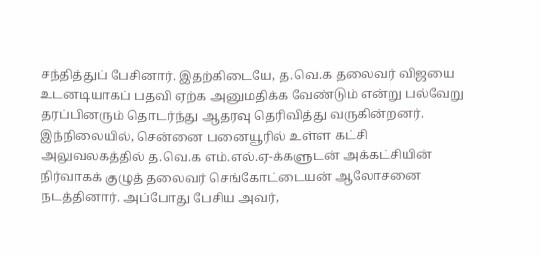சந்தித்துப் பேசினார். இதற்கிடையே, த.வெ.க தலைவர் விஜயை உடனடியாகப் பதவி ஏற்க அனுமதிக்க வேண்டும் என்று பல்வேறு தரப்பினரும் தொடர்ந்து ஆதரவு தெரிவித்து வருகின்றனர்.
இந்நிலையில், சென்னை பனையூரில் உள்ள கட்சி அலுவலகத்தில் த.வெ.க எம்.எல்.ஏ-க்களுடன் அக்கட்சியின் நிர்வாகக் குழுத் தலைவர் செங்கோட்டையன் ஆலோசனை நடத்தினார். அப்போது பேசிய அவர்,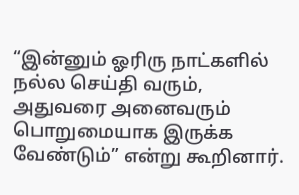“இன்னும் ஓரிரு நாட்களில் நல்ல செய்தி வரும், அதுவரை அனைவரும் பொறுமையாக இருக்க வேண்டும்” என்று கூறினார்.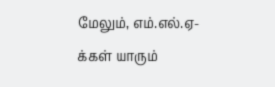மேலும், எம்.எல்.ஏ-க்கள் யாரும்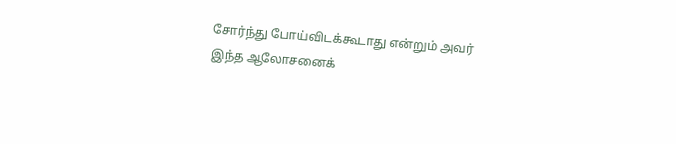சோர்ந்து போய்விடக்கூடாது என்றும் அவர் இந்த ஆலோசனைக்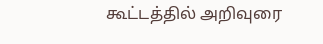கூட்டத்தில் அறிவுரை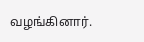வழங்கினார்.